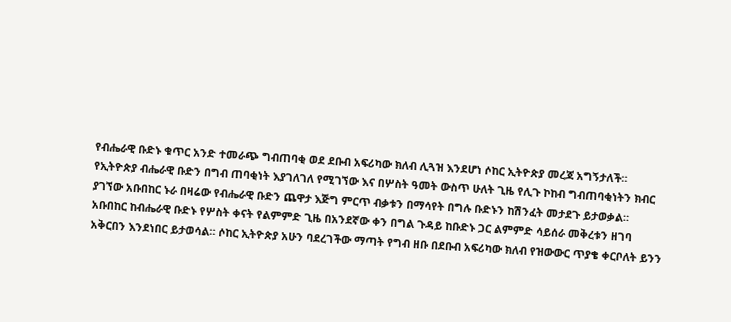የብሔራዊ ቡድኑ ቁጥር አንድ ተመራጭ ግብጠባቂ ወደ ደቡብ አፍሪካው ክለብ ሊጓዝ እንደሆነ ሶከር ኢትዮጵያ መረጃ አግኝታለች።
የኢትዮጵያ ብሔራዊ ቡድን በግብ ጠባቂነት እያገለገለ የሚገኘው እና በሦስት ዓመት ውስጥ ሁለት ጊዜ የሊጉ ኮከብ ግብጠባቂነትን ክብር ያገኘው አቡበከር ኑራ በዛሬው የብሔራዊ ቡድን ጨዋታ እጅግ ምርጥ ብቃቱን በማሳየት በግሉ ቡድኑን ከሽንፈት መታደጉ ይታወቃል።
አቡበከር ከብሔራዊ ቡድኑ የሦስት ቀናት የልምምድ ጊዜ በአንደኛው ቀን በግል ጉዳይ ከቡድኑ ጋር ልምምድ ሳይሰራ መቅረቱን ዘገባ አቅርበን እንደነበር ይታወሳል። ሶከር ኢትዮጵያ አሁን ባደረገችው ማጣት የግብ ዘቡ በደቡብ አፍሪካው ክለብ የዝውውር ጥያቄ ቀርቦለት ይንን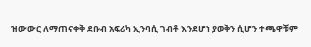ዝውውር ለማጠናቀቅ ደቡብ አፍሪካ ኢንባሲ ገብቶ እንደሆነ ያወቅን ሲሆን ተጫዋቹም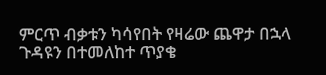ምርጥ ብቃቱን ካሳየበት የዛሬው ጨዋታ በኋላ ጉዳዩን በተመለከተ ጥያቄ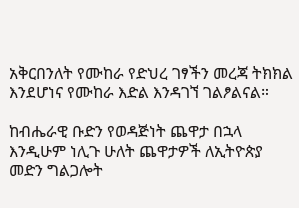አቅርበንለት የሙከራ የድህረ ገፃችን መረጃ ትክክል እንደሆነና የሙከራ እድል እንዳገኘ ገልፆልናል።

ከብሔራዊ ቡድን የወዳጅነት ጨዋታ በኋላ እንዲሁም ነሊጉ ሁለት ጨዋታዎች ለኢትዮጵያ መድን ግልጋሎት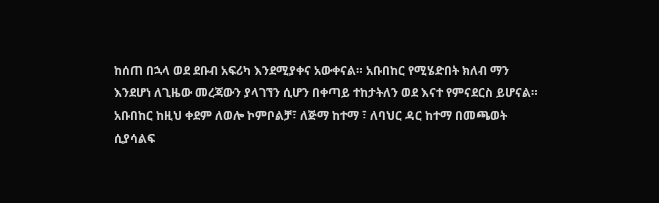ከሰጠ በኋላ ወደ ደቡብ አፍሪካ እንደሚያቀና አውቀናል። አቡበከር የሚሄድበት ክለብ ማን እንደሆነ ለጊዜው መረጃውን ያላገኘን ሲሆን በቀጣይ ተከታትለን ወደ እናተ የምናደርስ ይሆናል።
አቡበከር ከዚህ ቀደም ለወሎ ኮምቦልቻ፣ ለጅማ ከተማ ፣ ለባህር ዳር ከተማ በመጫወት ሲያሳልፍ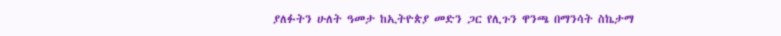ያለፉትን ሁለት ዓመታ ከኢትዮጵያ መድን ጋር የሊጉን ዋንጫ በማንሳት ስኬታማ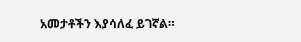አመታቶችን እያሳለፈ ይገኛል።